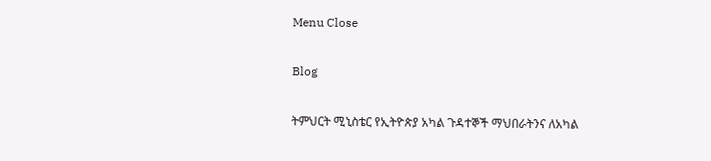Menu Close

Blog

ትምህርት ሚኒስቴር የኢትዮጵያ አካል ጉዳተኞች ማህበራትንና ለአካል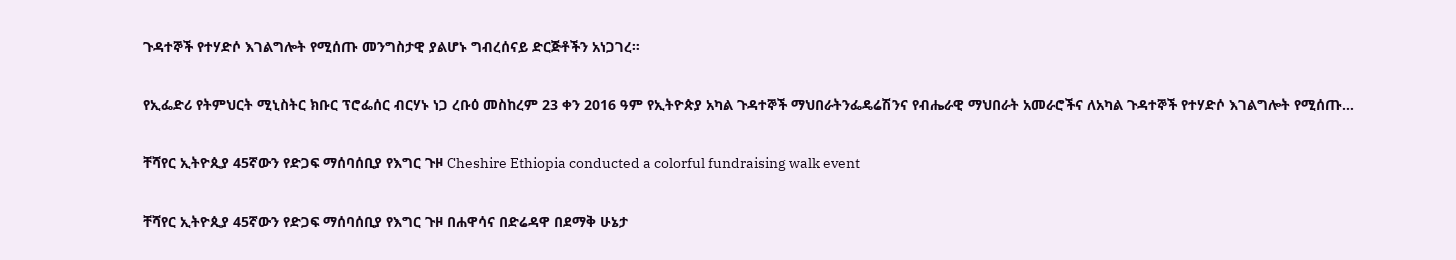ጉዳተኞች የተሃድሶ እገልግሎት የሚሰጡ መንግስታዊ ያልሆኑ ግብረሰናይ ድርጅቶችን አነጋገረ።

የኢፌድሪ የትምህርት ሚኒስትር ክቡር ፕሮፌሰር ብርሃኑ ነጋ ረቡዕ መስከረም 23 ቀን 2016 ዓም የኢትዮጵያ አካል ጉዳተኞች ማህበራትንፌዴሬሽንና የብሔራዊ ማህበራት አመራሮችና ለአካል ጉዳተኞች የተሃድሶ እገልግሎት የሚሰጡ…

ቸሻየር ኢትዮጲያ 45ኛውን የድጋፍ ማሰባሰቢያ የእግር ጉዞ Cheshire Ethiopia conducted a colorful fundraising walk event

ቸሻየር ኢትዮጲያ 45ኛውን የድጋፍ ማሰባሰቢያ የእግር ጉዞ በሐዋሳና በድሬዳዋ በደማቅ ሁኔታ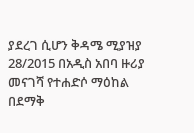ያደረገ ሲሆን ቅዳሜ ሚያዝያ 28/2015 በአዲስ አበባ ዙሪያ መናገሻ የተሐድሶ ማዕከል በደማቅ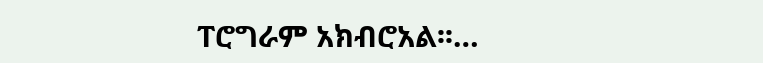ፐሮግራም አክብሮአል፡፡…